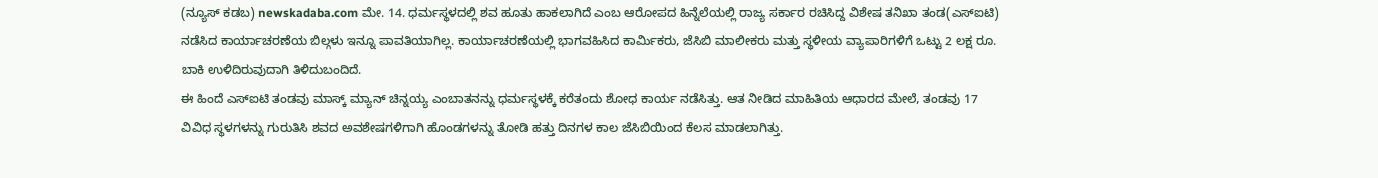(ನ್ಯೂಸ್ ಕಡಬ) newskadaba.com ಮೇ. 14. ಧರ್ಮಸ್ಥಳದಲ್ಲಿ ಶವ ಹೂತು ಹಾಕಲಾಗಿದೆ ಎಂಬ ಆರೋಪದ ಹಿನ್ನೆಲೆಯಲ್ಲಿ ರಾಜ್ಯ ಸರ್ಕಾರ ರಚಿಸಿದ್ದ ವಿಶೇಷ ತನಿಖಾ ತಂಡ(ಎಸ್ಐಟಿ) ನಡೆಸಿದ ಕಾರ್ಯಾಚರಣೆಯ ಬಿಲ್ಗಳು ಇನ್ನೂ ಪಾವತಿಯಾಗಿಲ್ಲ. ಕಾರ್ಯಾಚರಣೆಯಲ್ಲಿ ಭಾಗವಹಿಸಿದ ಕಾರ್ಮಿಕರು, ಜೆಸಿಬಿ ಮಾಲೀಕರು ಮತ್ತು ಸ್ಥಳೀಯ ವ್ಯಾಪಾರಿಗಳಿಗೆ ಒಟ್ಟು 2 ಲಕ್ಷ ರೂ. ಬಾಕಿ ಉಳಿದಿರುವುದಾಗಿ ತಿಳಿದುಬಂದಿದೆ.
ಈ ಹಿಂದೆ ಎಸ್ಐಟಿ ತಂಡವು ಮಾಸ್ಕ್ ಮ್ಯಾನ್ ಚಿನ್ನಯ್ಯ ಎಂಬಾತನನ್ನು ಧರ್ಮಸ್ಥಳಕ್ಕೆ ಕರೆತಂದು ಶೋಧ ಕಾರ್ಯ ನಡೆಸಿತ್ತು. ಆತ ನೀಡಿದ ಮಾಹಿತಿಯ ಆಧಾರದ ಮೇಲೆ, ತಂಡವು 17 ವಿವಿಧ ಸ್ಥಳಗಳನ್ನು ಗುರುತಿಸಿ ಶವದ ಅವಶೇಷಗಳಿಗಾಗಿ ಹೊಂಡಗಳನ್ನು ತೋಡಿ ಹತ್ತು ದಿನಗಳ ಕಾಲ ಜೆಸಿಬಿಯಿಂದ ಕೆಲಸ ಮಾಡಲಾಗಿತ್ತು.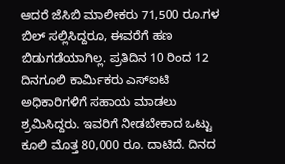ಆದರೆ ಜೆಸಿಬಿ ಮಾಲೀಕರು 71,500 ರೂ.ಗಳ ಬಿಲ್ ಸಲ್ಲಿಸಿದ್ದರೂ, ಈವರೆಗೆ ಹಣ ಬಿಡುಗಡೆಯಾಗಿಲ್ಲ. ಪ್ರತಿದಿನ 10 ರಿಂದ 12 ದಿನಗೂಲಿ ಕಾರ್ಮಿಕರು ಎಸ್ಐಟಿ ಅಧಿಕಾರಿಗಳಿಗೆ ಸಹಾಯ ಮಾಡಲು ಶ್ರಮಿಸಿದ್ದರು. ಇವರಿಗೆ ನೀಡಬೇಕಾದ ಒಟ್ಟು ಕೂಲಿ ಮೊತ್ತ 80,000 ರೂ. ದಾಟಿದೆ. ದಿನದ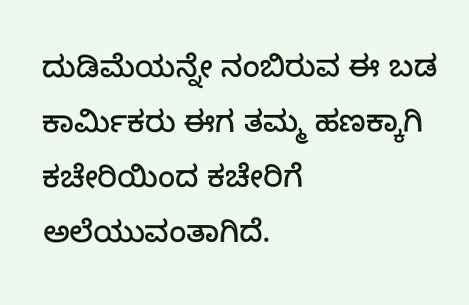ದುಡಿಮೆಯನ್ನೇ ನಂಬಿರುವ ಈ ಬಡ ಕಾರ್ಮಿಕರು ಈಗ ತಮ್ಮ ಹಣಕ್ಕಾಗಿ ಕಚೇರಿಯಿಂದ ಕಚೇರಿಗೆ ಅಲೆಯುವಂತಾಗಿದೆ.